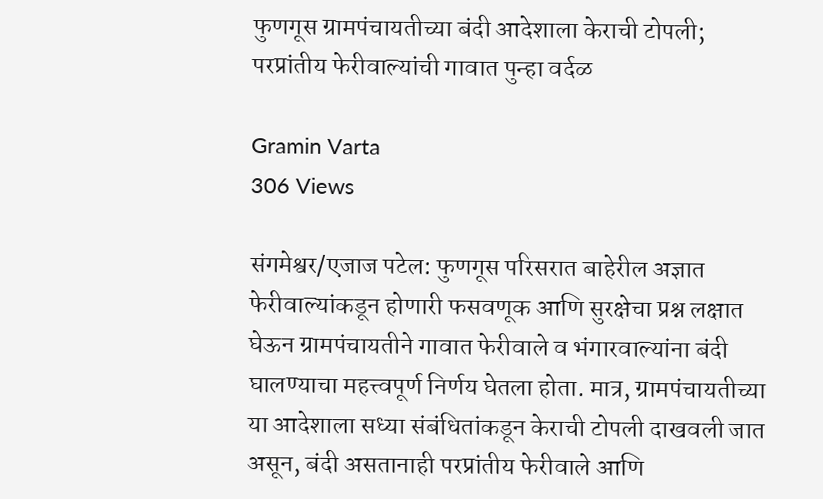फुणगूस ग्रामपंचायतीच्या बंदी आदेशाला केराची टोपली; परप्रांतीय फेरीवाल्यांची गावात पुन्हा वर्दळ

Gramin Varta
306 Views

संगमेश्वर/एजाज पटेल: फुणगूस परिसरात बाहेरील अज्ञात फेरीवाल्यांकडून होणारी फसवणूक आणि सुरक्षेचा प्रश्न लक्षात घेऊन ग्रामपंचायतीने गावात फेरीवाले व भंगारवाल्यांना बंदी घालण्याचा महत्त्वपूर्ण निर्णय घेतला होता. मात्र, ग्रामपंचायतीच्या या आदेशाला सध्या संबंधितांकडून केराची टोपली दाखवली जात असून, बंदी असतानाही परप्रांतीय फेरीवाले आणि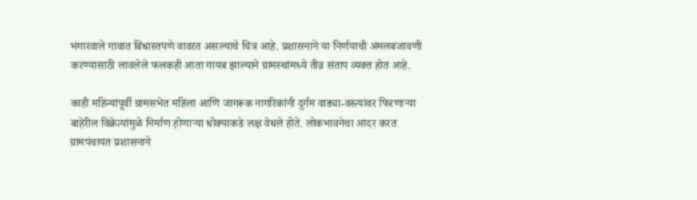भंगारवाले गावात बिंधास्तपणे वावरत असल्याचे चित्र आहे. प्रशासनाने या निर्णयाची अंमलबजावणी करण्यासाठी लावलेले फलकही आता गायब झाल्याने ग्रामस्थांमध्ये तीव्र संताप व्यक्त होत आहे.

काही महिन्यांपूर्वी ग्रामसभेत महिला आणि जागरूक नागरिकांनी दुर्गम वाड्या-वस्त्यांवर फिरणाऱ्या बाहेरील विक्रेत्यांमुळे निर्माण होणाऱ्या धोक्याकडे लक्ष वेधले होते. लोकभावनेचा आदर करत ग्रामपंचायत प्रशासनाने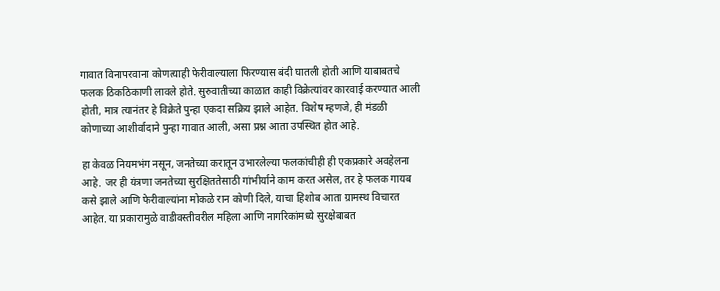गावात विनापरवाना कोणत्याही फेरीवाल्याला फिरण्यास बंदी घातली होती आणि याबाबतचे फलक ठिकठिकाणी लावले होते. सुरुवातीच्या काळात काही विक्रेत्यांवर कारवाई करण्यात आली होती, मात्र त्यानंतर हे विक्रेते पुन्हा एकदा सक्रिय झाले आहेत. विशेष म्हणजे, ही मंडळी कोणाच्या आशीर्वादाने पुन्हा गावात आली, असा प्रश्न आता उपस्थित होत आहे.

हा केवळ नियमभंग नसून, जनतेच्या करातून उभारलेल्या फलकांचीही ही एकप्रकारे अवहेलना आहे. जर ही यंत्रणा जनतेच्या सुरक्षिततेसाठी गांभीर्याने काम करत असेल, तर हे फलक गायब कसे झाले आणि फेरीवाल्यांना मोकळे रान कोणी दिले, याचा हिशोब आता ग्रामस्थ विचारत आहेत. या प्रकारामुळे वाडीवस्तीवरील महिला आणि नागरिकांमध्ये सुरक्षेबाबत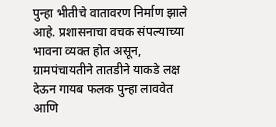पुन्हा भीतीचे वातावरण निर्माण झाले आहे. प्रशासनाचा वचक संपल्याच्या भावना व्यक्त होत असून, ग्रामपंचायतीने तातडीने याकडे लक्ष देऊन गायब फलक पुन्हा लाववेत आणि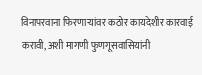विनापरवाना फिरणाऱ्यांवर कठोर कायदेशीर कारवाई करावी, अशी मागणी फुणगूसवासियांनी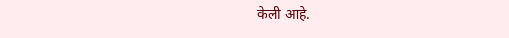केली आहे.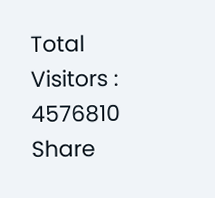Total Visitors :
4576810
Share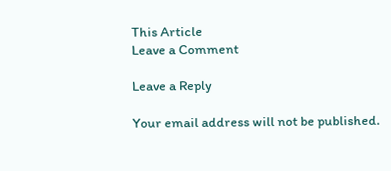This Article
Leave a Comment

Leave a Reply

Your email address will not be published.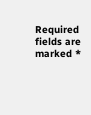Required fields are marked *